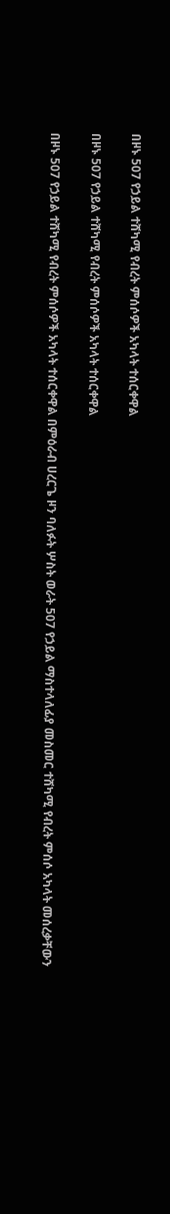በዞኑ 507 የኃይል ተሸካሚ የብረት ምሰሶዎች አካላት ተሰርቀዋል

በዞኑ 507 የኃይል ተሸካሚ የብረት ምሰሶዎች አካላት ተሰርቀዋል

በዞኑ 507 የኃይል ተሸካሚ የብረት ምሰሶዎች አካላት ተሰርቀዋል በምዕራብ ሀረርጌ ዞን ባለፉት ሦስት ወራት 507 የኃይል ማስተላለፊያ መስመር ተሸካሚ የብረት ምሰሶ አካላት መሰረቃቸውን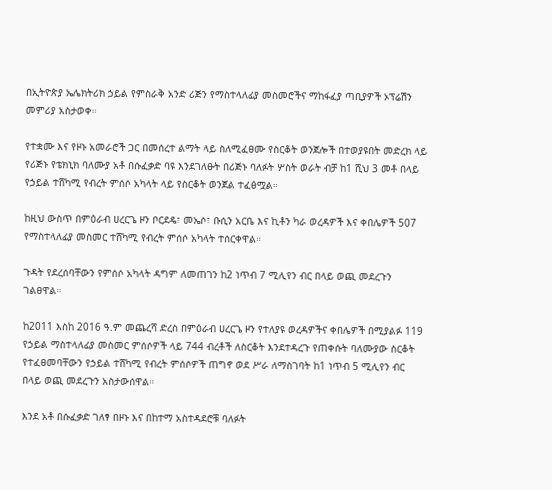በኢትዮጵያ ኤሌክትሪክ ኃይል የምስራቅ አንድ ሪጅን የማስተላለፊያ መስመሮችና ማከፋፈያ ጣቢያዎች ኦፕሬሽን መምሪያ አስታወቀ።

የተቋሙ እና የዞኑ አመራሮች ጋር በመሰረተ ልማት ላይ ስለሚፈፀሙ የስርቆት ወንጀሎች በተወያዩበት መድረክ ላይ የሪጅኑ የቴክኒክ ባለሙያ አቶ በሱፈቃድ ባዩ እንደገለፁት በሪጅኑ ባለፉት ሦስት ወራት ብቻ ከ1 ሺህ 3 መቶ በላይ የኃይል ተሸካሚ የብረት ምሰሶ አካላት ላይ የስርቆት ወንጀል ተፈፅሟል።

ከዚህ ውስጥ በምዕራብ ሀረርጌ ዞን ቦርደዴ፣ መኤሶ፣ ቡሲን አርቤ እና ኪቶን ካራ ወረዳዎች እና ቀበሌዎች 507 የማስተላለፊያ መስመር ተሸካሚ የብረት ምሰሶ አካላት ተሰርቀዋል።

ጉዳት የደረሰባቸውን የምሰሶ አካላት ዳግም ለመጠገን ከ2 ነጥብ 7 ሚሊየን ብር በላይ ወጪ መደረጉን ገልፀዋል።

ከ2011 እስከ 2016 ዓ.ም መጨረሻ ድረስ በምዕራብ ሀረርጌ ዞን የተለያዩ ወረዳዎችና ቀበሌዎች በሚያልፉ 119 የኃይል ማስተላለፊያ መስመር ምሰሶዎች ላይ 744 ብረቶች ለስርቆት እንደተዳረጉ የጠቀሱት ባለሙያው ስርቆት የተፈፀመባቸውን የኃይል ተሸካሚ የብረት ምሰሶዎች ጠግኖ ወደ ሥራ ለማስገባት ከ1 ነጥብ 5 ሚሊየን ብር በላይ ወጪ መደረጉን አስታውሰዋል።

እንደ አቶ በሱፈቃድ ገለፃ በዞኑ እና በከተማ አስተዳደሮቹ ባለፉት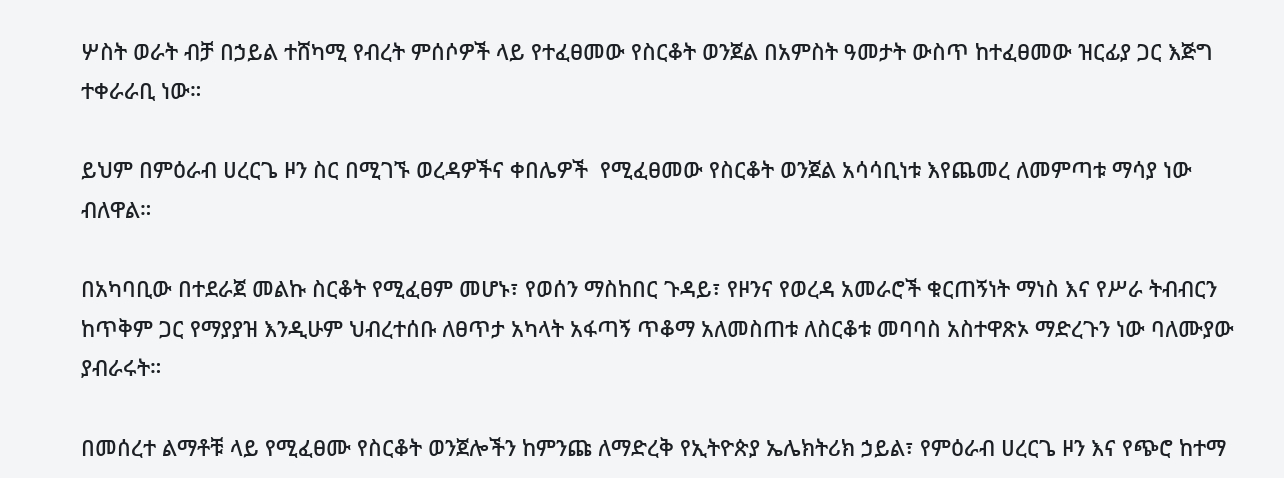ሦስት ወራት ብቻ በኃይል ተሸካሚ የብረት ምሰሶዎች ላይ የተፈፀመው የስርቆት ወንጀል በአምስት ዓመታት ውስጥ ከተፈፀመው ዝርፊያ ጋር እጅግ ተቀራራቢ ነው።

ይህም በምዕራብ ሀረርጌ ዞን ስር በሚገኙ ወረዳዎችና ቀበሌዎች  የሚፈፀመው የስርቆት ወንጀል አሳሳቢነቱ እየጨመረ ለመምጣቱ ማሳያ ነው ብለዋል።

በአካባቢው በተደራጀ መልኩ ስርቆት የሚፈፀም መሆኑ፣ የወሰን ማስከበር ጉዳይ፣ የዞንና የወረዳ አመራሮች ቁርጠኝነት ማነስ እና የሥራ ትብብርን ከጥቅም ጋር የማያያዝ እንዲሁም ህብረተሰቡ ለፀጥታ አካላት አፋጣኝ ጥቆማ አለመስጠቱ ለስርቆቱ መባባስ አስተዋጽኦ ማድረጉን ነው ባለሙያው ያብራሩት።

በመሰረተ ልማቶቹ ላይ የሚፈፀሙ የስርቆት ወንጀሎችን ከምንጩ ለማድረቅ የኢትዮጵያ ኤሌክትሪክ ኃይል፣ የምዕራብ ሀረርጌ ዞን እና የጭሮ ከተማ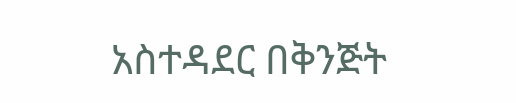አስተዳደር በቅንጅት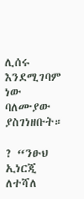ሊሰሩ እንደሚገባም ነው ባለሙያው ያስገነዘቡት።

? “ንፁህ ኢነርጂ ለተሻለ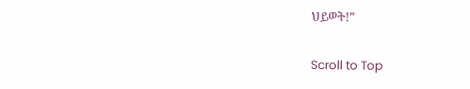ህይወት!”

Scroll to Top